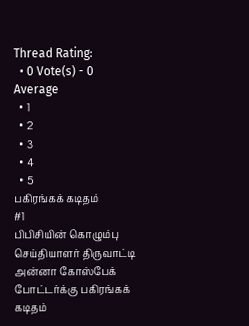Thread Rating:
  • 0 Vote(s) - 0 Average
  • 1
  • 2
  • 3
  • 4
  • 5
பகிரங்கக் கடிதம்
#1
பிபிசியின் கொழும்பு செய்தியாளர் திருவாட்டி அன்னா கோஸ்பேக் போட்டர்க்கு பகிரங்கக் கடிதம்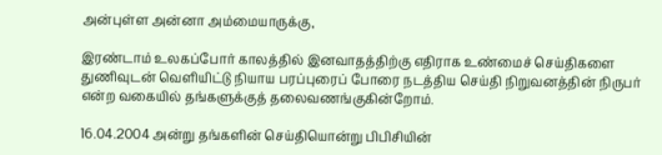அன்புள்ள அன்னா அம்மையாருக்கு,

இரண்டாம் உலகப்போர் காலத்தில் இனவாதத்திற்கு எதிராக உண்மைச் செய்திகளை துணிவுடன் வெளியிட்டு நியாய பரப்புரைப் போரை நடத்திய செய்தி நிறுவனத்தின் நிருபர் என்ற வகையில் தங்களுக்குத் தலைவணங்குகின்றோம்.

16.04.2004 அன்று தங்களின் செய்தியொன்று பிபிசியின்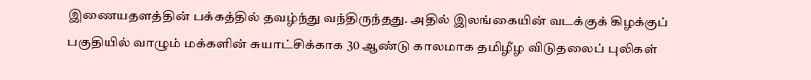இணையதளத்தின் பக்கத்தில் தவழ்ந்து வந்திருந்தது. அதில் இலங்கையின் வடக்குக் கிழக்குப் பகுதியில் வாழும் மக்களின் சுயாட்சிக்காக 30 ஆண்டு காலமாக தமிழீழ விடுதலைப் புலிகள்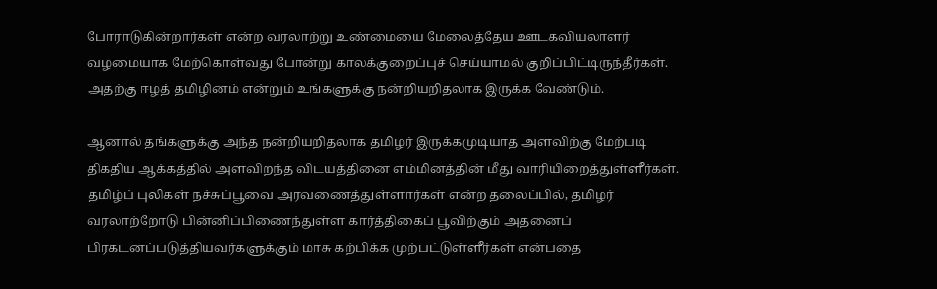போராடுகின்றார்கள் என்ற வரலாற்று உண்மையை மேலைத்தேய ஊடகவியலாளர் வழமையாக மேற்கொள்வது போன்று காலக்குறைப்புச் செய்யாமல் குறிப்பிட்டிருந்தீர்கள். அதற்கு ஈழத் தமிழினம் என்றும் உங்களுக்கு நன்றியறிதலாக இருக்க வேண்டும்.

ஆனால் தங்களுக்கு அந்த நன்றியறிதலாக தமிழர் இருக்கமுடியாத அளவிற்கு மேற்படி திகதிய ஆக்கத்தில் அளவிறந்த விடயத்தினை எம்மினத்தின் மீது வாரியிறைத்துள்ளீர்கள். தமிழ்ப் புலிகள் நச்சுப்பூவை அரவணைத்துள்ளார்கள் என்ற தலைப்பில், தமிழர் வரலாற்றோடு பின்னிப்பிணைந்துள்ள கார்த்திகைப் பூவிற்கும் அதனைப் பிரகடனப்படுத்தியவர்களுக்கும் மாசு கற்பிக்க முற்பட்டுள்ளீர்கள் என்பதை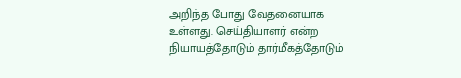அறிந்த போது வேதனையாக உள்ளது. செய்தியாளர் என்ற நியாயத்தோடும் தார்மீகத்தோடும்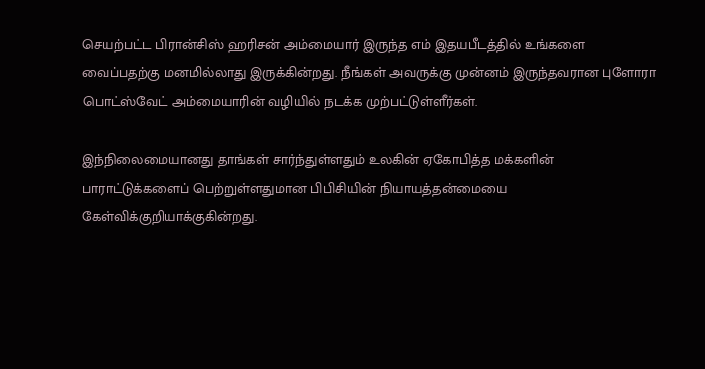செயற்பட்ட பிரான்சிஸ் ஹரிசன் அம்மையார் இருந்த எம் இதயபீடத்தில் உங்களை வைப்பதற்கு மனமில்லாது இருக்கின்றது. நீங்கள் அவருக்கு முன்னம் இருந்தவரான புளோரா பொட்ஸ்வேட் அம்மையாரின் வழியில் நடக்க முற்பட்டுள்ளீர்கள்.

இந்நிலைமையானது தாங்கள் சார்ந்துள்ளதும் உலகின் ஏகோபித்த மக்களின் பாராட்டுக்களைப் பெற்றுள்ளதுமான பிபிசியின் நியாயத்தன்மையை கேள்விக்குறியாக்குகின்றது.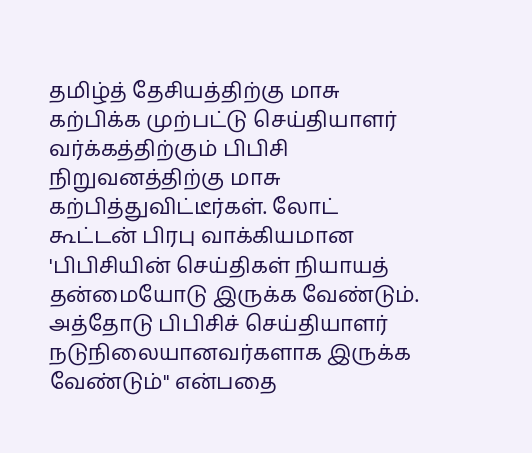தமிழ்த் தேசியத்திற்கு மாசு கற்பிக்க முற்பட்டு செய்தியாளர் வர்க்கத்திற்கும் பிபிசி நிறுவனத்திற்கு மாசு கற்பித்துவிட்டீர்கள். லோட் கூட்டன் பிரபு வாக்கியமான 'பிபிசியின் செய்திகள் நியாயத் தன்மையோடு இருக்க வேண்டும். அத்தோடு பிபிசிச் செய்தியாளர் நடுநிலையானவர்களாக இருக்க வேண்டும்" என்பதை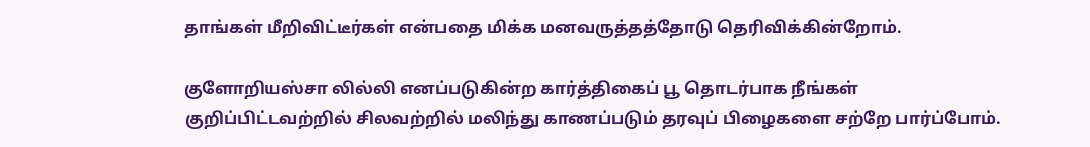தாங்கள் மீறிவிட்டீர்கள் என்பதை மிக்க மனவருத்தத்தோடு தெரிவிக்கின்றோம்.

குளோறியஸ்சா லில்லி எனப்படுகின்ற கார்த்திகைப் பூ தொடர்பாக நீங்கள் குறிப்பிட்டவற்றில் சிலவற்றில் மலிந்து காணப்படும் தரவுப் பிழைகளை சற்றே பார்ப்போம்.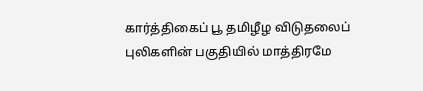கார்த்திகைப் பூ தமிழீழ விடுதலைப் புலிகளின் பகுதியில் மாத்திரமே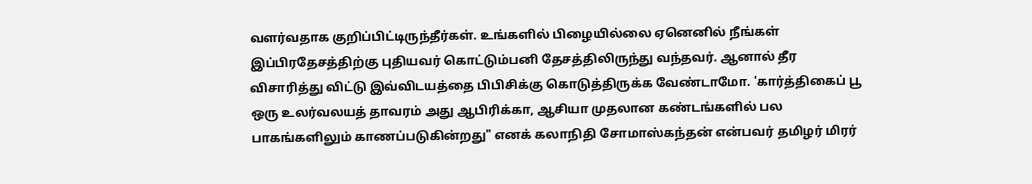வளர்வதாக குறிப்பிட்டிருந்தீர்கள். உங்களில் பிழையில்லை ஏனெனில் நீங்கள் இப்பிரதேசத்திற்கு புதியவர் கொட்டும்பனி தேசத்திலிருந்து வந்தவர். ஆனால் தீர விசாரித்து விட்டு இவ்விடயத்தை பிபிசிக்கு கொடுத்திருக்க வேண்டாமோ. 'கார்த்திகைப் பூ ஒரு உலர்வலயத் தாவரம் அது ஆபிரிக்கா, ஆசியா முதலான கண்டங்களில் பல பாகங்களிலும் காணப்படுகின்றது" எனக் கலாநிதி சோமாஸ்கந்தன் என்பவர் தமிழர் மிரர்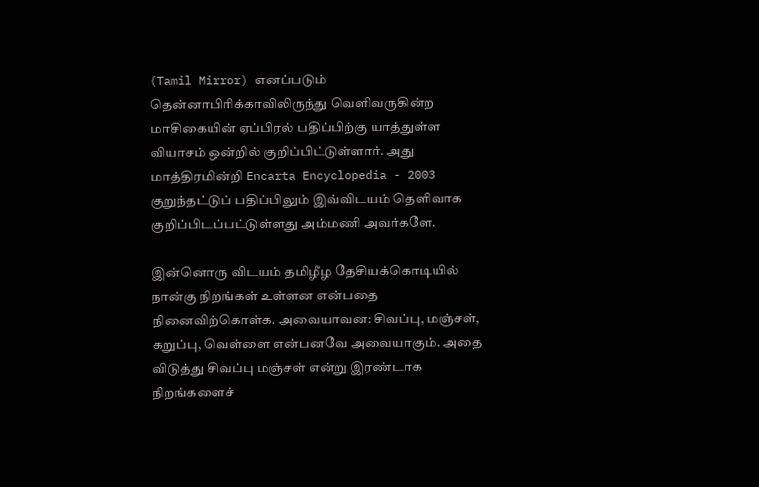(Tamil Mirror) எனப்படும் தென்னாபிரிக்காவிலிருந்து வெளிவருகின்ற மாசிகையின் ஏப்பிரல் பதிப்பிற்கு யாத்துள்ள வியாசம் ஒன்றில் குறிப்பிட்டுள்ளார். அது மாத்திரமின்றி Encarta Encyclopedia - 2003 குறுந்தட்டுப் பதிப்பிலும் இவ்விடயம் தெளிவாக குறிப்பிடப்பட்டுள்ளது அம்மணி அவர்களே.

இன்னொரு விடயம் தமிழீழ தேசியக்கொடியில் நான்கு நிறங்கள் உள்ளன என்பதை நினைவிற்கொள்க. அவையாவன: சிவப்பு, மஞ்சள், கறுப்பு, வெள்ளை என்பனவே அவையாகும். அதை விடுத்து சிவப்பு மஞ்சள் என்று இரண்டாக நிறங்களைச்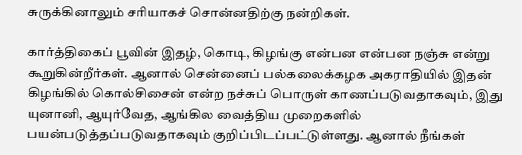சுருக்கினாலும் சரியாகச் சொன்னதிற்கு நன்றிகள்.

கார்த்திகைப் பூவின் இதழ், கொடி, கிழங்கு என்பன என்பன நஞ்சு என்று கூறுகின்றீர்கள். ஆனால் சென்னைப் பல்கலைக்கழக அகராதியில் இதன் கிழங்கில் கொல்சிசைன் என்ற நச்சுப் பொருள் காணப்படுவதாகவும், இது யுனானி, ஆயுர்வேத, ஆங்கில வைத்திய முறைகளில் பயன்படுத்தப்படுவதாகவும் குறிப்பிடப்பட்டுள்ளது. ஆனால் நீங்கள்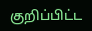குறிப்பிட்ட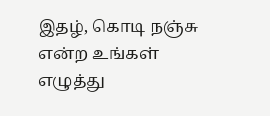இதழ், கொடி நஞ்சு என்ற உங்கள் எழுத்து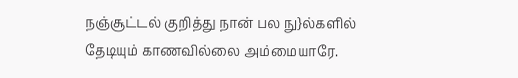நஞ்சூட்டல் குறித்து நான் பல நு}ல்களில் தேடியும் காணவில்லை அம்மையாரே.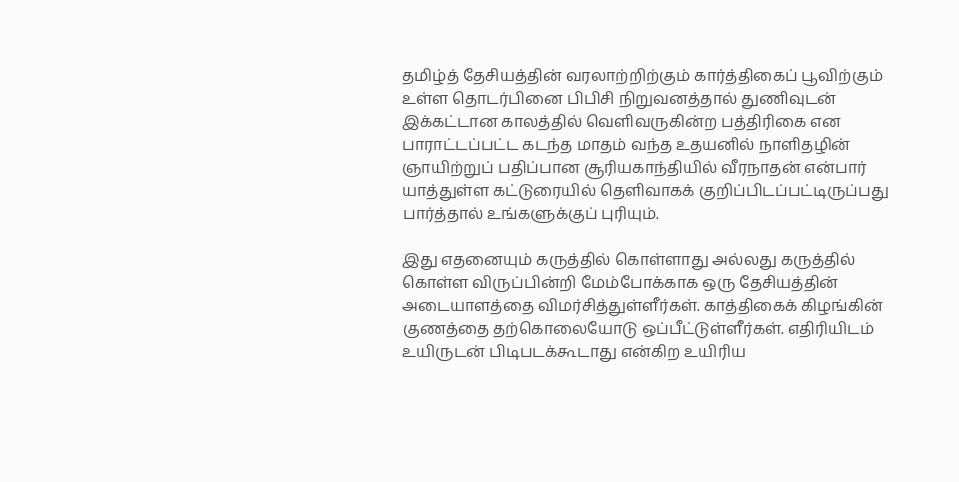தமிழ்த் தேசியத்தின் வரலாற்றிற்கும் கார்த்திகைப் பூவிற்கும் உள்ள தொடர்பினை பிபிசி நிறுவனத்தால் துணிவுடன் இக்கட்டான காலத்தில் வெளிவருகின்ற பத்திரிகை என பாராட்டப்பட்ட கடந்த மாதம் வந்த உதயனில் நாளிதழின் ஞாயிற்றுப் பதிப்பான சூரியகாந்தியில் வீரநாதன் என்பார் யாத்துள்ள கட்டுரையில் தெளிவாகக் குறிப்பிடப்பட்டிருப்பது பார்த்தால் உங்களுக்குப் புரியும்.

இது எதனையும் கருத்தில் கொள்ளாது அல்லது கருத்தில் கொள்ள விருப்பின்றி மேம்போக்காக ஒரு தேசியத்தின் அடையாளத்தை விமர்சித்துள்ளீர்கள். காத்திகைக் கிழங்கின் குணத்தை தற்கொலையோடு ஒப்பீட்டுள்ளீர்கள். எதிரியிடம் உயிருடன் பிடிபடக்கூடாது என்கிற உயிரிய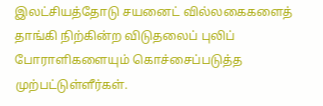இலட்சியத்தோடு சயனைட் வில்லகைகளைத் தாங்கி நிற்கின்ற விடுதலைப் புலிப் போராளிகளையும் கொச்சைப்படுத்த முற்பட்டுள்ளீர்கள்.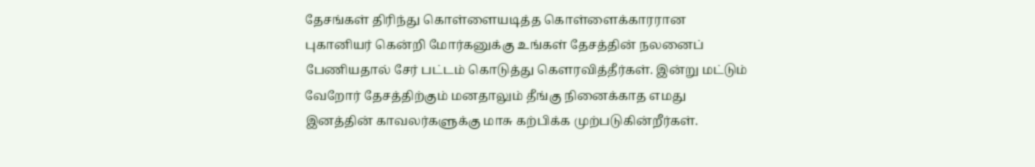தேசங்கள் திரிந்து கொள்ளையடித்த கொள்ளைக்காரரான புகானியர் கென்றி மோர்கனுக்கு உங்கள் தேசத்தின் நலனைப் பேணியதால் சேர் பட்டம் கொடுத்து கௌரவித்தீர்கள். இன்று மட்டும் வேறோர் தேசத்திற்கும் மனதாலும் தீங்கு நினைக்காத எமது இனத்தின் காவலர்களுக்கு மாசு கற்பிக்க முற்படுகின்றீர்கள்.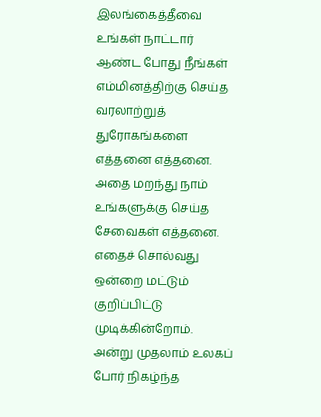இலங்கைத்தீவை உங்கள் நாட்டார் ஆண்ட போது நீங்கள் எம்மினத்திற்கு செய்த வரலாற்றுத் துரோகங்களை எத்தனை எத்தனை. அதை மறந்து நாம் உங்களுக்கு செய்த சேவைகள் எத்தனை. எதைச் சொல்வது ஒன்றை மட்டும் குறிப்பிட்டு முடிக்கின்றோம். அன்று முதலாம் உலகப் போர் நிகழ்ந்த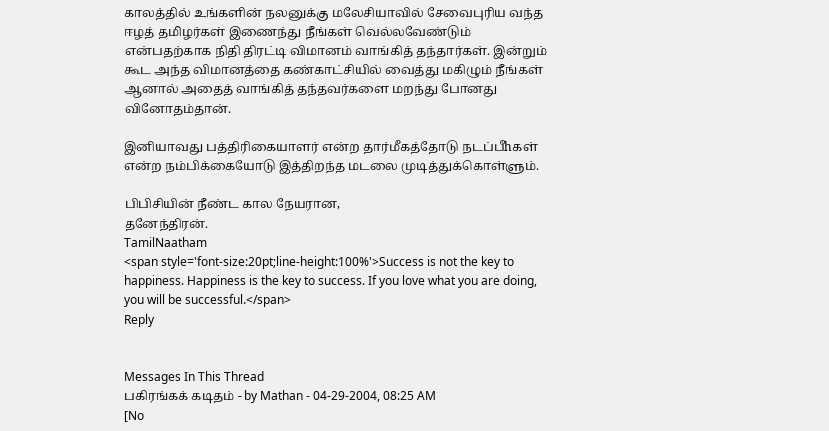காலத்தில் உங்களின் நலனுக்கு மலேசியாவில் சேவைபுரிய வந்த ஈழத் தமிழர்கள் இணைந்து நீங்கள் வெல்லவேண்டும் என்பதற்காக நிதி திரட்டி விமானம் வாங்கித் தந்தார்கள். இன்றும் கூட அந்த விமானத்தை கண்காட்சியில் வைத்து மகிழும் நீங்கள் ஆனால் அதைத் வாங்கித் தந்தவர்களை மறந்து போனது வினோதம்தான்.

இனியாவது பத்திரிகையாளர் என்ற தார்மீகத்தோடு நடப்பீhகள் என்ற நம்பிக்கையோடு இத்திறந்த மடலை முடித்துக்கொள்ளும்.

பிபிசியின் நீண்ட கால நேயரான,
தனேந்திரன்.
TamilNaatham
<span style='font-size:20pt;line-height:100%'>Success is not the key to happiness. Happiness is the key to success. If you love what you are doing, you will be successful.</span>
Reply


Messages In This Thread
பகிரங்கக் கடிதம் - by Mathan - 04-29-2004, 08:25 AM
[No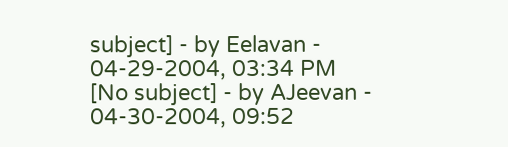subject] - by Eelavan - 04-29-2004, 03:34 PM
[No subject] - by AJeevan - 04-30-2004, 09:52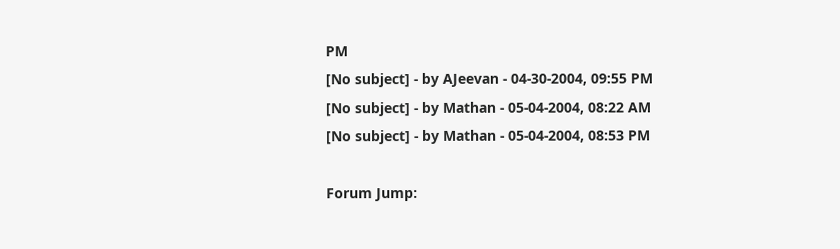PM
[No subject] - by AJeevan - 04-30-2004, 09:55 PM
[No subject] - by Mathan - 05-04-2004, 08:22 AM
[No subject] - by Mathan - 05-04-2004, 08:53 PM

Forum Jump: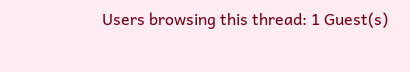Users browsing this thread: 1 Guest(s)